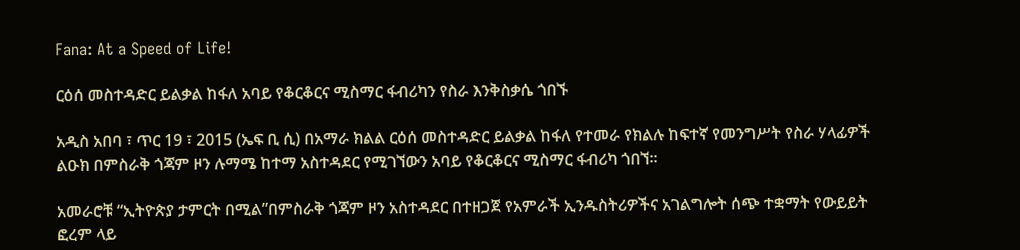Fana: At a Speed of Life!

ርዕሰ መስተዳድር ይልቃል ከፋለ አባይ የቆርቆርና ሚስማር ፋብሪካን የስራ እንቅስቃሴ ጎበኙ

አዲስ አበባ ፣ ጥር 19 ፣ 2015 (ኤፍ ቢ ሲ) በአማራ ክልል ርዕሰ መስተዳድር ይልቃል ከፋለ የተመራ የክልሉ ከፍተኛ የመንግሥት የስራ ሃላፊዎች ልዑክ በምስራቅ ጎጃም ዞን ሉማሜ ከተማ አስተዳደር የሚገኘውን አባይ የቆርቆርና ሚስማር ፋብሪካ ጎበኘ።

አመራሮቹ “ኢትዮጵያ ታምርት በሚል”በምስራቅ ጎጃም ዞን አስተዳደር በተዘጋጀ የአምራች ኢንዱስትሪዎችና አገልግሎት ሰጭ ተቋማት የውይይት ፎረም ላይ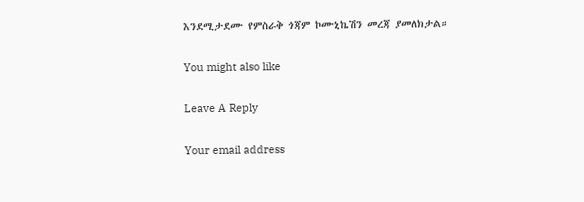እንደሚታደሙ የምስራቅ ጎጃም ኮሙኒኬሽን መረጃ ያመለክታል።

You might also like

Leave A Reply

Your email address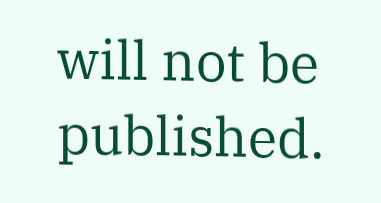will not be published.